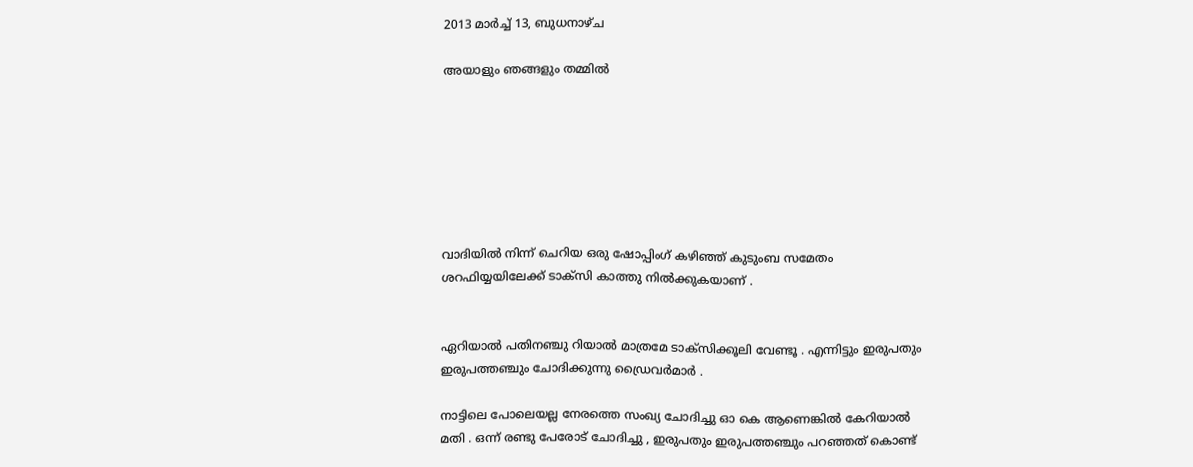2013 മാർച്ച് 13, ബുധനാഴ്‌ച

അയാളും ഞങ്ങളും തമ്മില്‍







വാദിയില്‍ നിന്ന് ചെറിയ ഒരു ഷോപ്പിംഗ് കഴിഞ്ഞ് കുടുംബ സമേതം ശറഫിയ്യയിലേക്ക് ടാക്സി കാത്തു നില്‍ക്കുകയാണ് .


ഏറിയാല്‍ പതിനഞ്ചു റിയാല്‍ മാത്രമേ ടാക്സിക്കൂലി വേണ്ടൂ . എന്നിട്ടും ഇരുപതും ഇരുപത്തഞ്ചും ചോദിക്കുന്നു ഡ്രൈവര്‍മാര്‍ .

നാട്ടിലെ പോലെയല്ല നേരത്തെ സംഖ്യ ചോദിച്ചു ഓ കെ ആണെങ്കില്‍ കേറിയാല്‍ മതി . ഒന്ന് രണ്ടു പേരോട് ചോദിച്ചു , ഇരുപതും ഇരുപത്തഞ്ചും പറഞ്ഞത് കൊണ്ട്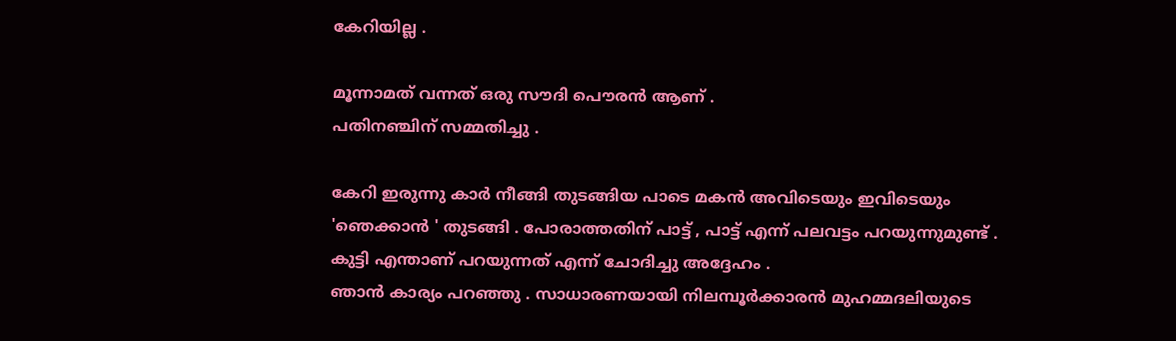കേറിയില്ല .

മൂന്നാമത് വന്നത് ഒരു സൗദി പൌരന്‍ ആണ് .
പതിനഞ്ചിന് സമ്മതിച്ചു .

കേറി ഇരുന്നു കാര്‍ നീങ്ങി തുടങ്ങിയ പാടെ മകന്‍ അവിടെയും ഇവിടെയും 'ഞെക്കാന്‍ ' തുടങ്ങി . പോരാത്തതിന് പാട്ട് , പാട്ട് എന്ന് പലവട്ടം പറയുന്നുമുണ്ട് .
കുട്ടി എന്താണ് പറയുന്നത് എന്ന് ചോദിച്ചു അദ്ദേഹം .
ഞാന്‍ കാര്യം പറഞ്ഞു . സാധാരണയായി നിലമ്പൂര്‍ക്കാരന്‍ മുഹമ്മദലിയുടെ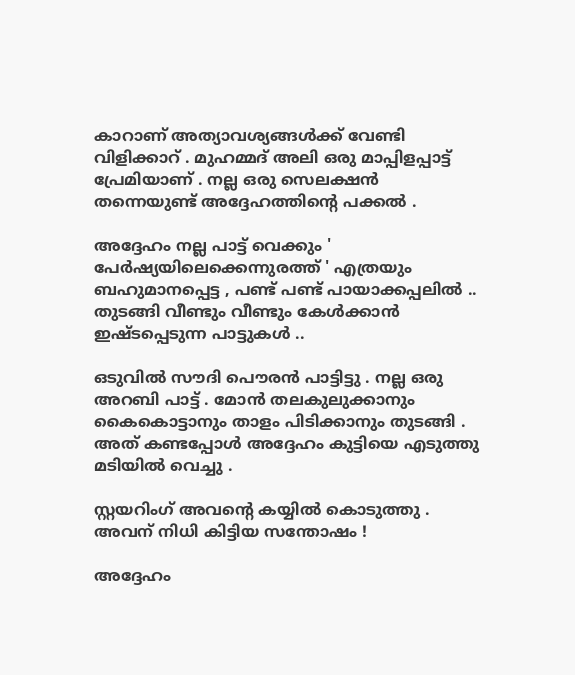കാറാണ് അത്യാവശ്യങ്ങള്‍ക്ക് വേണ്ടി വിളിക്കാറ് . മുഹമ്മദ്‌ അലി ഒരു മാപ്പിളപ്പാട്ട് പ്രേമിയാണ് . നല്ല ഒരു സെലക്ഷന്‍ തന്നെയുണ്ട് അദ്ദേഹത്തിന്‍റെ പക്കല്‍ .

അദ്ദേഹം നല്ല പാട്ട് വെക്കും ' പേര്‍ഷ്യയിലെക്കെന്നുരത്ത് ' എത്രയും ബഹുമാനപ്പെട്ട , പണ്ട് പണ്ട് പായാക്കപ്പലില്‍ .. തുടങ്ങി വീണ്ടും വീണ്ടും കേള്‍ക്കാന്‍ ഇഷ്ടപ്പെടുന്ന പാട്ടുകള്‍ ..

ഒടുവില്‍ സൗദി പൌരന്‍ പാട്ടിട്ടു . നല്ല ഒരു അറബി പാട്ട് . മോന്‍ തലകുലുക്കാനും കൈകൊട്ടാനും താളം പിടിക്കാനും തുടങ്ങി . അത് കണ്ടപ്പോള്‍ അദ്ദേഹം കുട്ടിയെ എടുത്തു മടിയില്‍ വെച്ചു .

സ്റ്റയറിംഗ് അവന്റെ കയ്യില്‍ കൊടുത്തു .
അവന് നിധി കിട്ടിയ സന്തോഷം !

അദ്ദേഹം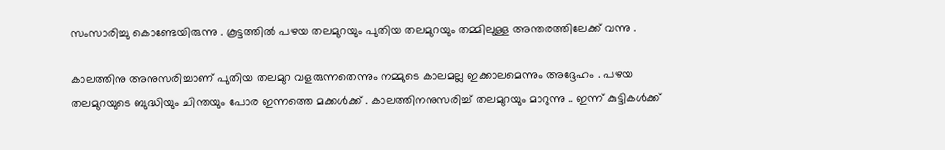സംസാരിച്ചു കൊണ്ടേയിരുന്നു . കൂട്ടത്തില്‍ പഴയ തലമുറയും പുതിയ തലമുറയും തമ്മിലുള്ള അന്തരത്തിലേക്ക് വന്നു .

കാലത്തിനു അനുസരിച്ചാണ് പുതിയ തലമുറ വളരുന്നതെന്നും നമ്മുടെ കാലമല്ല ഇക്കാലമെന്നും അദ്ദേഹം . പഴയ തലമുറയുടെ ബുദ്ധിയും ചിന്തയും പോര ഇന്നത്തെ മക്കള്‍ക്ക്‌ . കാലത്തിനനുസരിച്ച് തലമുറയും മാറുന്നു .. ഇന്ന് കുട്ടികള്‍ക്ക്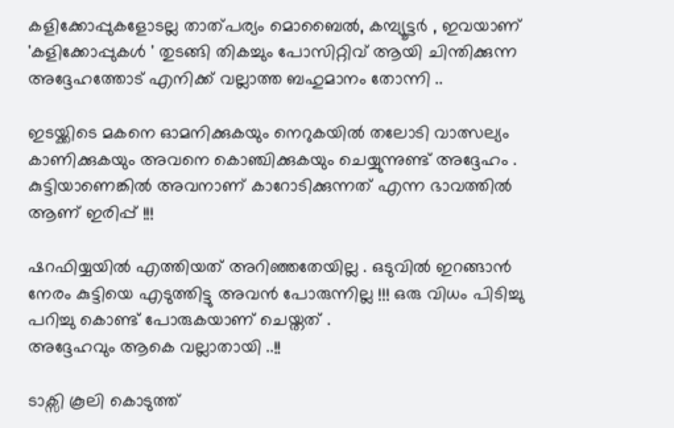കളിക്കോപ്പുകളോടല്ല താത്പര്യം മൊബൈല്‍, കമ്പ്യൂട്ടര്‍ , ഇവയാണ് 'കളിക്കോപ്പുകള്‍ ' തുടങ്ങി തികച്ചും പോസിറ്റിവ് ആയി ചിന്തിക്കുന്ന അദ്ദേഹത്തോട് എനിക്ക് വല്ലാത്ത ബഹുമാനം തോന്നി ..

ഇടയ്ക്കിടെ മകനെ ഓമനിക്കുകയും നെറുകയില്‍ തലോടി വാത്സല്യം കാണിക്കുകയും അവനെ കൊഞ്ചിക്കുകയും ചെയ്യുന്നുണ്ട് അദ്ദേഹം .
കുട്ടിയാണെങ്കില്‍ അവനാണ് കാറോടിക്കുന്നത് എന്ന ഭാവത്തില്‍ ആണ് ഇരിപ്പ് !!!

ഷറഫിയ്യയില്‍ എത്തിയത് അറിഞ്ഞതേയില്ല . ഒടുവില്‍ ഇറങ്ങാന്‍ നേരം കുട്ടിയെ എടുത്തിട്ടു അവന്‍ പോരുന്നില്ല !!! ഒരു വിധം പിടിച്ചു പറിച്ചു കൊണ്ട് പോരുകയാണ് ചെയ്തത് .
അദ്ദേഹവും ആകെ വല്ലാതായി ..!!

ടാക്സി കൂലി കൊടുത്ത്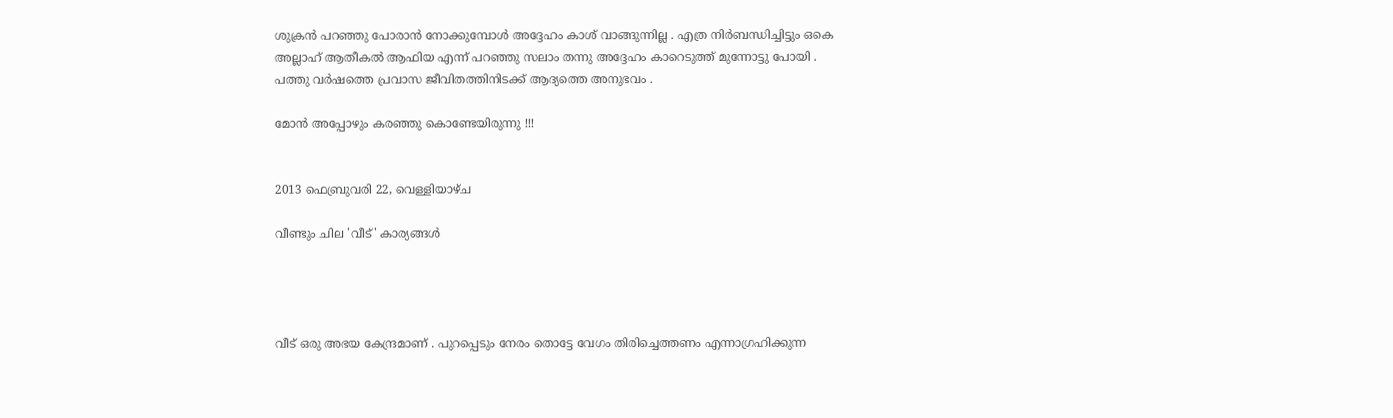ശുക്രന്‍ പറഞ്ഞു പോരാന്‍ നോക്കുമ്പോള്‍ അദ്ദേഹം കാശ് വാങ്ങുന്നില്ല . എത്ര നിര്‍ബന്ധിച്ചിട്ടും ഒകെ അല്ലാഹ് ആതീകല്‍ ആഫിയ എന്ന് പറഞ്ഞു സലാം തന്നു അദ്ദേഹം കാറെടുത്ത് മുന്നോട്ടു പോയി .
പത്തു വര്‍ഷത്തെ പ്രവാസ ജീവിതത്തിനിടക്ക് ആദ്യത്തെ അനുഭവം .

മോന്‍ അപ്പോഴും കരഞ്ഞു കൊണ്ടേയിരുന്നു !!!


2013 ഫെബ്രുവരി 22, വെള്ളിയാഴ്‌ച

വീണ്ടും ചില 'വീട്' കാര്യങ്ങള്‍




വീട് ഒരു അഭയ കേന്ദ്രമാണ് . പുറപ്പെടും നേരം തൊട്ടേ വേഗം തിരിച്ചെത്തണം എന്നാഗ്രഹിക്കുന്ന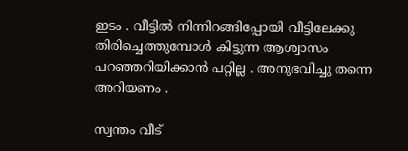ഇടം . വീട്ടില്‍ നിന്നിറങ്ങിപ്പോയി വീട്ടിലേക്കു തിരിച്ചെത്തുമ്പോള്‍ കിട്ടുന്ന ആശ്വാസം പറഞ്ഞറിയിക്കാന്‍ പറ്റില്ല . അനുഭവിച്ചു തന്നെ അറിയണം .

സ്വന്തം വീട്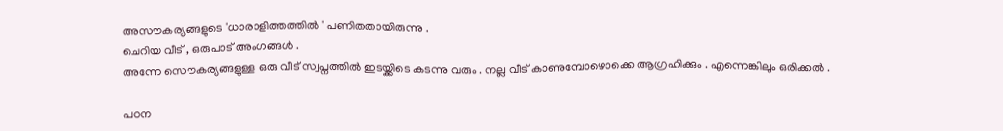അസൗകര്യങ്ങളുടെ 'ധാരാളിത്തത്തില്‍ ' പണിതതായിരുന്നു .
ചെറിയ വീട് , ഒരുപാട് അംഗങ്ങള്‍ .
അന്നേ സൌകര്യങ്ങളുള്ള ഒരു വീട് സ്വപ്നത്തില്‍ ഇടയ്ക്കിടെ കടന്നു വരും . നല്ല വീട് കാണുമ്പോഴൊക്കെ ആഗ്രഹിക്കും . എന്നെങ്കിലും ഒരിക്കല്‍ .

പഠന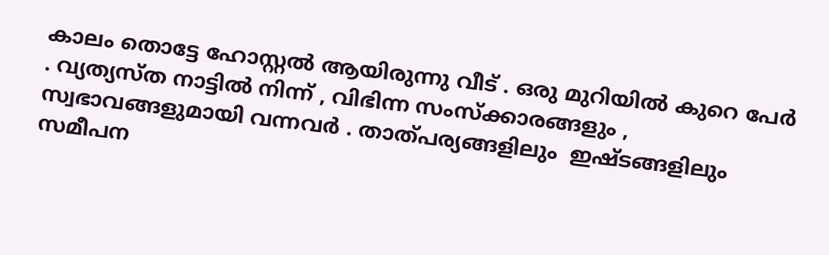കാലം തൊട്ടേ ഹോസ്റ്റല്‍ ആയിരുന്നു വീട് . ഒരു മുറിയില്‍ കുറെ പേര്‍ . വ്യത്യസ്ത നാട്ടില്‍ നിന്ന് , വിഭിന്ന സംസ്ക്കാരങ്ങളും , സ്വഭാവങ്ങളുമായി വന്നവര്‍ . താത്പര്യങ്ങളിലും  ഇഷ്ടങ്ങളിലും   സമീപന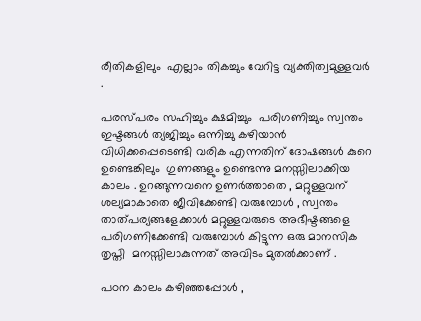രീതികളിലും  എല്ലാം തികച്ചും വേറിട്ട വ്യക്തിത്വമുള്ളവര്‍ .

പരസ്പരം സഹിച്ചും ക്ഷമിച്ചും  പരിഗണിച്ചും സ്വന്തം ഇഷ്ടങ്ങള്‍ ത്യജിച്ചും ഒന്നിച്ചു കഴിയാന്‍ വിധിക്കപ്പെടെണ്ടി വരിക എന്നതിന് ദോഷങ്ങള്‍ കുറെ  ഉണ്ടെങ്കിലും  ഗുണങ്ങളും ഉണ്ടെന്നു മനസ്സിലാക്കിയ കാലം . ഉറങ്ങുന്നവനെ ഉണര്‍ത്താതെ , മറ്റുള്ളവന് ശല്യമാകാതെ ജീവിക്കേണ്ടി വരുമ്പോള്‍ , സ്വന്തം താത്പര്യങ്ങളേക്കാള്‍ മറ്റുള്ളവരുടെ അഭീഷ്ടങ്ങളെ പരിഗണിക്കേണ്ടി വരുമ്പോള്‍ കിട്ടുന്ന ഒരു മാനസിക തൃപ്തി  മനസ്സിലാകുന്നത് അവിടം മുതല്‍ക്കാണ് .

പഠന കാലം കഴിഞ്ഞപ്പോള്‍ ,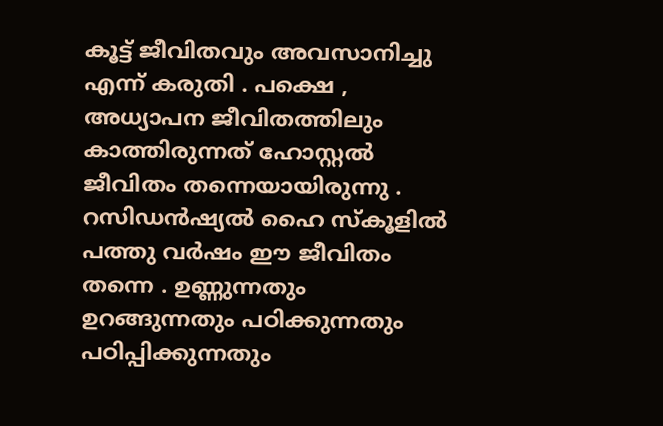കൂട്ട് ജീവിതവും അവസാനിച്ചു എന്ന് കരുതി . പക്ഷെ , അധ്യാപന ജീവിതത്തിലും കാത്തിരുന്നത് ഹോസ്റ്റല്‍ ജീവിതം തന്നെയായിരുന്നു . റസിഡന്‍ഷ്യല്‍ ഹൈ സ്കൂളില്‍ പത്തു വര്‍ഷം ഈ ജീവിതം തന്നെ . ഉണ്ണുന്നതും ഉറങ്ങുന്നതും പഠിക്കുന്നതും പഠിപ്പിക്കുന്നതും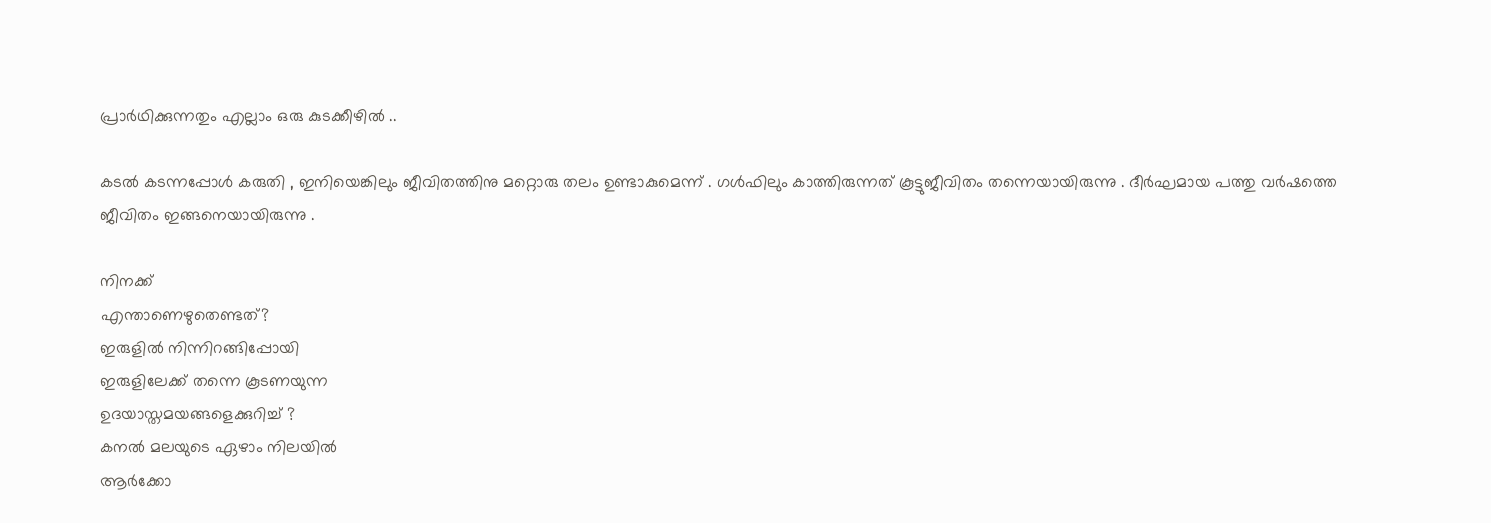പ്രാര്‍ഥിക്കുന്നതും എല്ലാം ഒരു കുടക്കീഴില്‍ ..

കടല്‍ കടന്നപ്പോള്‍ കരുതി , ഇനിയെങ്കിലും ജീവിതത്തിനു മറ്റൊരു തലം ഉണ്ടാകുമെന്ന് . ഗള്‍ഫിലും കാത്തിരുന്നത് കൂട്ടുജീവിതം തന്നെയായിരുന്നു . ദീര്‍ഘമായ പത്തു വര്‍ഷത്തെ ജീവിതം ഇങ്ങനെയായിരുന്നു .

നിനക്ക്
എന്താണെഴുതെണ്ടത്?
ഇരുളില്‍ നിന്നിറങ്ങിപ്പോയി
ഇരുളിലേക്ക് തന്നെ കൂടണയുന്ന
ഉദയാസ്തമയങ്ങളെക്കുറിച്ച് ?
കനല്‍ മലയുടെ ഏഴാം നിലയില്‍
ആര്‍ക്കോ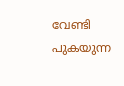വേണ്ടി പുകയുന്ന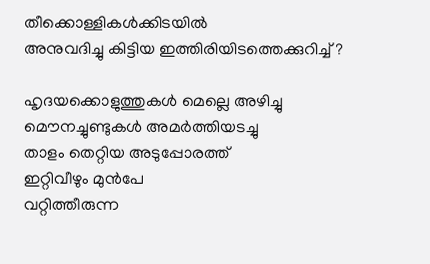തീക്കൊള്ളികള്‍ക്കിടയില്‍
അനുവദിച്ചു കിട്ടിയ ഇത്തിരിയിടത്തെക്കുറിച്ച്‌ ?

ഹൃദയക്കൊളുത്തുകള്‍ മെല്ലെ അഴിച്ചു
മൌനച്ചുണ്ടുകള്‍ അമര്‍ത്തിയടച്ചു
താളം തെറ്റിയ അടുപ്പോരത്ത്
ഇറ്റിവീഴും മുന്‍പേ
വറ്റിത്തീരുന്ന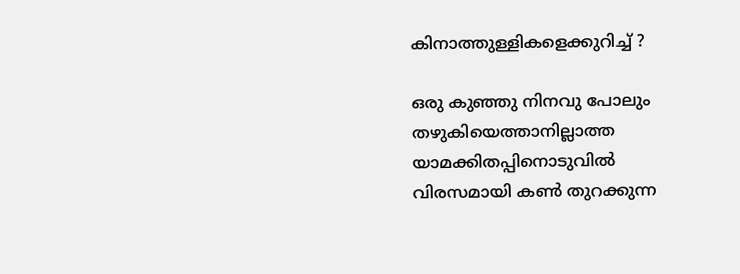കിനാത്തുള്ളികളെക്കുറിച്ച്‌ ?

ഒരു കുഞ്ഞു നിനവു പോലും
തഴുകിയെത്താനില്ലാത്ത
യാമക്കിതപ്പിനൊടുവില്‍
വിരസമായി കണ്‍ തുറക്കുന്ന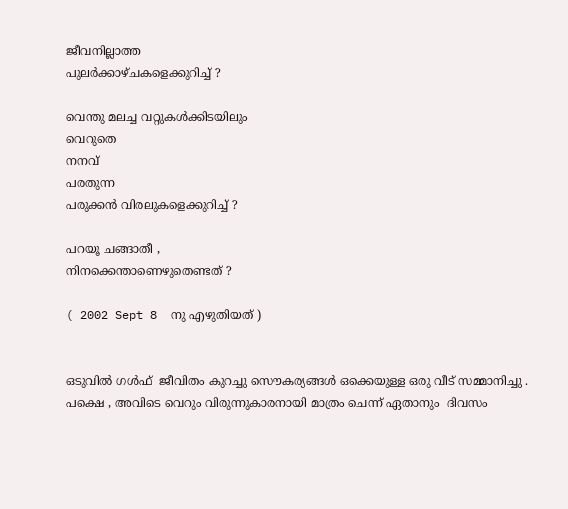ജീവനില്ലാത്ത
പുലര്‍ക്കാഴ്ചകളെക്കുറിച്ച്‌ ?

വെന്തു മലച്ച വറ്റുകള്‍ക്കിടയിലും
വെറുതെ
നനവ്‌
പരതുന്ന
പരുക്കന്‍ വിരലുകളെക്കുറിച്ച്‌ ?

പറയൂ ചങ്ങാതീ ,
നിനക്കെന്താണെഴുതെണ്ടത് ?

( 2002 Sept 8  നു എഴുതിയത് )


ഒടുവില്‍ ഗള്‍ഫ്‌  ജീവിതം കുറച്ചു സൌകര്യങ്ങള്‍ ഒക്കെയുള്ള ഒരു വീട് സമ്മാനിച്ചു . പക്ഷെ , അവിടെ വെറും വിരുന്നുകാരനായി മാത്രം ചെന്ന് ഏതാനും  ദിവസം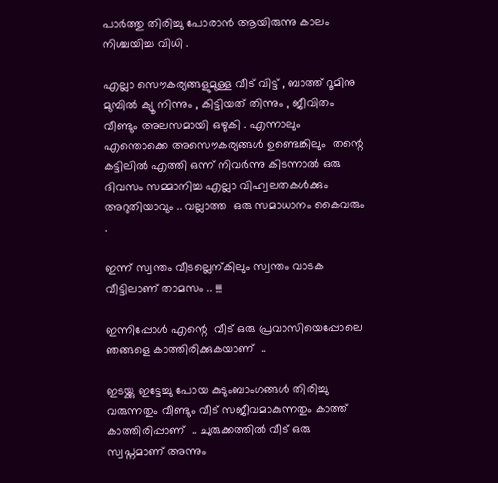പാര്‍ത്തു തിരിച്ചു പോരാന്‍ ആയിരുന്നു കാലം നിശ്ചയിച്ച വിധി .

എല്ലാ സൌകര്യങ്ങളുമുള്ള വീട് വിട്ട് , ബാത്ത് റൂമിനു മുമ്പില്‍ ക്യൂ നിന്നും , കിട്ടിയത് തിന്നും , ജീവിതം വീണ്ടും അലസമായി ഒഴുകി . എന്നാലും എന്തൊക്കെ അസൌകര്യങ്ങള്‍ ഉണ്ടെങ്കിലും  തന്റെ കട്ടിലില്‍ എത്തി ഒന്ന് നിവര്‍ന്നു കിടന്നാല്‍ ഒരു ദിവസം സമ്മാനിച്ച എല്ലാ വിഹ്വലതകള്‍ക്കും അറുതിയാവും .. വല്ലാത്ത  ഒരു സമാധാനം കൈവരും .

ഇന്ന് സ്വന്തം വീടല്ലെന്കിലും സ്വന്തം വാടക വീട്ടിലാണ് താമസം .. !!!

ഇന്നിപ്പോള്‍ എന്റെ  വീട് ഒരു പ്രവാസിയെപ്പോലെ ഞങ്ങളെ കാത്തിരിക്കുകയാണ്  ..

ഇടയ്ക്കു ഇട്ടേച്ചു പോയ കുടുംബാംഗങ്ങള്‍ തിരിച്ചു വരുന്നതും വീണ്ടും വീട് സജീവമാകുന്നതും കാത്ത് കാത്തിരിപ്പാണ്  .. ചുരുക്കത്തില്‍ വീട് ഒരു സ്വപ്നമാണ് അന്നും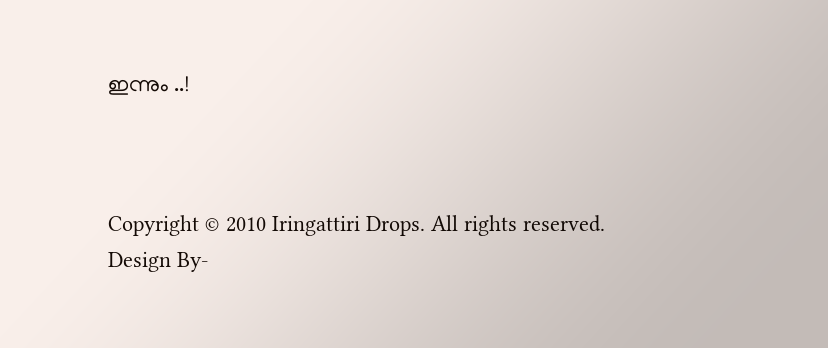ഇന്നും ..!



Copyright © 2010 Iringattiri Drops. All rights reserved.
Design By-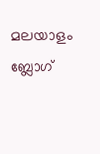മലയാളം ബ്ലോഗ്‌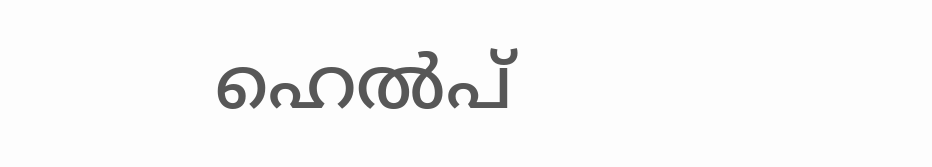ഹെല്‍പ്